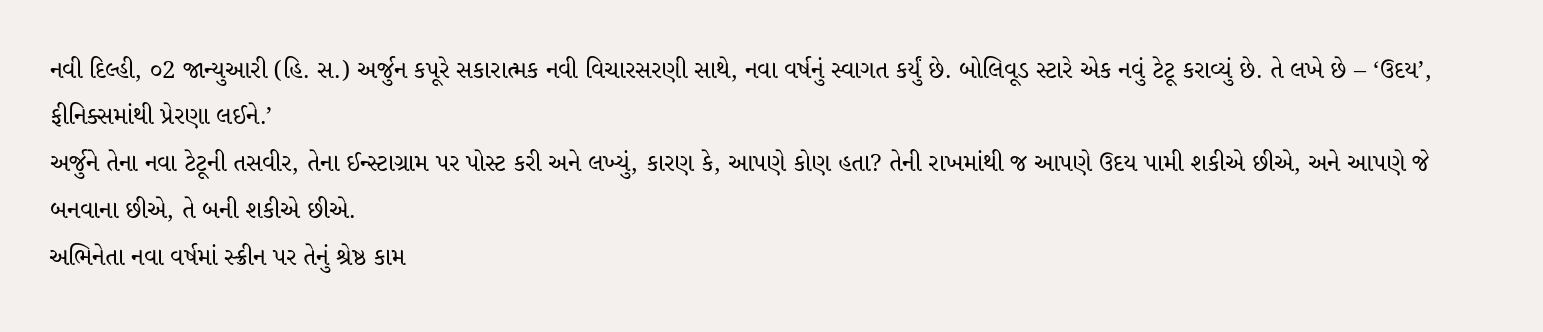નવી દિલ્હી, ૦2 જાન્યુઆરી (હિ. સ.) અર્જુન કપૂરે સકારાત્મક નવી વિચારસરણી સાથે, નવા વર્ષનું સ્વાગત કર્યું છે. બોલિવૂડ સ્ટારે એક નવું ટેટૂ કરાવ્યું છે. તે લખે છે – ‘ઉદય’, ફીનિક્સમાંથી પ્રેરણા લઈને.’
અર્જુને તેના નવા ટેટૂની તસવીર, તેના ઈન્સ્ટાગ્રામ પર પોસ્ટ કરી અને લખ્યું, કારણ કે, આપણે કોણ હતા? તેની રાખમાંથી જ આપણે ઉદય પામી શકીએ છીએ, અને આપણે જે બનવાના છીએ, તે બની શકીએ છીએ.
અભિનેતા નવા વર્ષમાં સ્ક્રીન પર તેનું શ્રેષ્ઠ કામ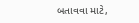બતાવવા માટે,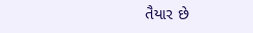તૈયાર છે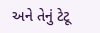અને તેનું ટેટૂ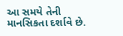આ સમયે તેની માનસિકતા દર્શાવે છે.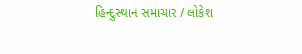હિન્દુસ્થાન સમાચાર / લોકેશ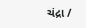ચંદ્રા /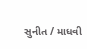સુનીત / માધવી